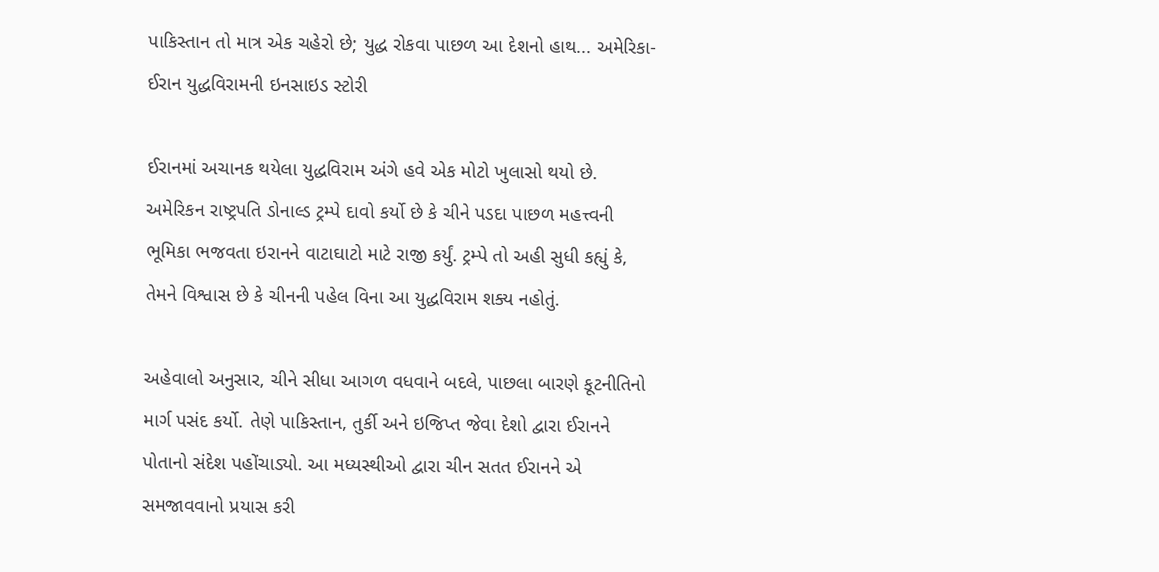પાકિસ્તાન તો માત્ર એક ચહેરો છે; યુદ્ધ રોકવા પાછળ આ દેશનો હાથ... અમેરિકા-ઈરાન યુદ્ધવિરામની ઇનસાઇડ સ્ટોરી

ઈરાનમાં અચાનક થયેલા યુદ્ધવિરામ અંગે હવે એક મોટો ખુલાસો થયો છે. અમેરિકન રાષ્ટ્રપતિ ડોનાલ્ડ ટ્રમ્પે દાવો કર્યો છે કે ચીને પડદા પાછળ મહત્ત્વની ભૂમિકા ભજવતા ઇરાનને વાટાઘાટો માટે રાજી કર્યું. ટ્રમ્પે તો અહી સુધી કહ્યું કે, તેમને વિશ્વાસ છે કે ચીનની પહેલ વિના આ યુદ્ધવિરામ શક્ય નહોતું.

અહેવાલો અનુસાર, ચીને સીધા આગળ વધવાને બદલે, પાછલા બારણે કૂટનીતિનો માર્ગ પસંદ કર્યો. તેણે પાકિસ્તાન, તુર્કી અને ઇજિપ્ત જેવા દેશો દ્વારા ઈરાનને પોતાનો સંદેશ પહોંચાડ્યો. આ મધ્યસ્થીઓ દ્વારા ચીન સતત ઈરાનને એ સમજાવવાનો પ્રયાસ કરી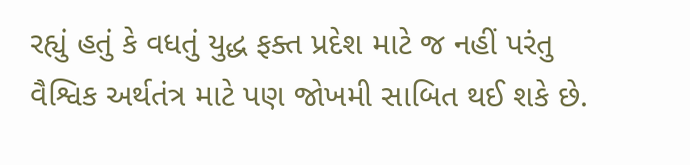રહ્યું હતું કે વધતું યુદ્ધ ફક્ત પ્રદેશ માટે જ નહીં પરંતુ વૈશ્વિક અર્થતંત્ર માટે પણ જોખમી સાબિત થઈ શકે છે.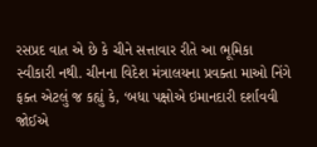રસપ્રદ વાત એ છે કે ચીને સત્તાવાર રીતે આ ભૂમિકા સ્વીકારી નથી. ચીનના વિદેશ મંત્રાલયના પ્રવક્તા માઓ નિંગે ફક્ત એટલું જ કહ્યું કે, ‘બધા પક્ષોએ ઇમાનદારી દર્શાવવી જોઈએ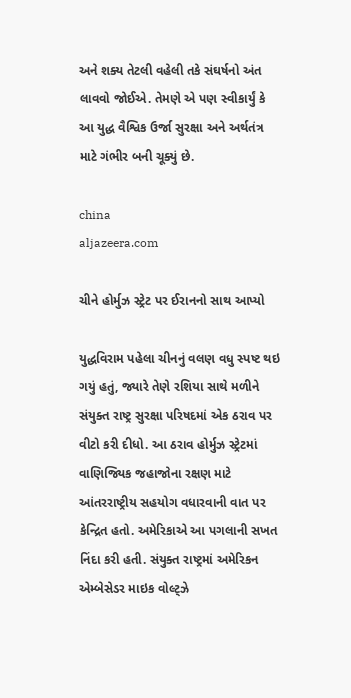અને શક્ય તેટલી વહેલી તકે સંઘર્ષનો અંત લાવવો જોઈએ. તેમણે એ પણ સ્વીકાર્યું કે આ યુદ્ધ વૈશ્વિક ઉર્જા સુરક્ષા અને અર્થતંત્ર માટે ગંભીર બની ચૂક્યું છે.

china
aljazeera.com

ચીને હોર્મુઝ સ્ટ્રેટ પર ઈરાનનો સાથ આપ્યો

યુદ્ધવિરામ પહેલા ચીનનું વલણ વધુ સ્પષ્ટ થઇ ગયું હતું, જ્યારે તેણે રશિયા સાથે મળીને સંયુક્ત રાષ્ટ્ર સુરક્ષા પરિષદમાં એક ઠરાવ પર વીટો કરી દીધો. આ ઠરાવ હોર્મુઝ સ્ટ્રેટમાં વાણિજ્યિક જહાજોના રક્ષણ માટે આંતરરાષ્ટ્રીય સહયોગ વધારવાની વાત પર કેન્દ્રિત હતો. અમેરિકાએ આ પગલાની સખત નિંદા કરી હતી. સંયુક્ત રાષ્ટ્રમાં અમેરિકન એમ્બેસેડર માઇક વોલ્ટ્ઝે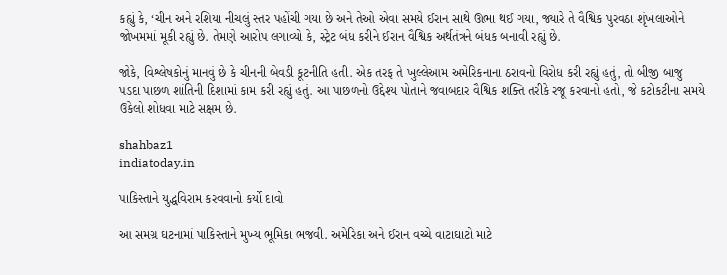કહ્યું કે, ‘ચીન અને રશિયા નીચલું સ્તર પહોંચી ગયા છે અને તેઓ એવા સમયે ઈરાન સાથે ઊભા થઈ ગયા, જ્યારે તે વૈશ્વિક પુરવઠા શૃંખલાઓને જોખમમાં મૂકી રહ્યું છે. તેમણે આરોપ લગાવ્યો કે, સ્ટ્રેટ બંધ કરીને ઈરાન વૈશ્વિક અર્થતંત્રને બંધક બનાવી રહ્યું છે.

જોકે, વિશ્લેષકોનું માનવું છે કે ચીનની બેવડી કૂટનીતિ હતી. એક તરફ તે ખુલ્લેઆમ અમેરિકનાના ઠરાવનો વિરોધ કરી રહ્યું હતું, તો બીજી બાજુ પડદા પાછળ શાંતિની દિશામાં કામ કરી રહ્યું હતું. આ પાછળનો ઉદ્દેશ્ય પોતાને જવાબદાર વૈશ્વિક શક્તિ તરીકે રજૂ કરવાનો હતો, જે કટોકટીના સમયે ઉકેલો શોધવા માટે સક્ષમ છે.

shahbaz1
indiatoday.in

પાકિસ્તાને યુદ્ધવિરામ કરવવાનો કર્યો દાવો

આ સમગ્ર ઘટનામાં પાકિસ્તાને મુખ્ય ભૂમિકા ભજવી. અમેરિકા અને ઈરાન વચ્ચે વાટાઘાટો માટે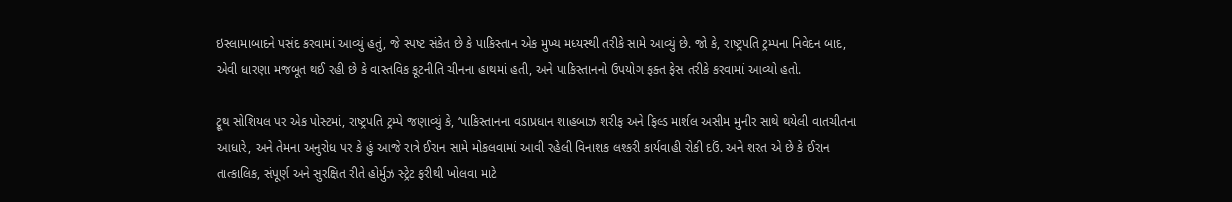ઇસ્લામાબાદને પસંદ કરવામાં આવ્યું હતું, જે સ્પષ્ટ સંકેત છે કે પાકિસ્તાન એક મુખ્ય મધ્યસ્થી તરીકે સામે આવ્યું છે. જો કે, રાષ્ટ્રપતિ ટ્રમ્પના નિવેદન બાદ, એવી ધારણા મજબૂત થઈ રહી છે કે વાસ્તવિક કૂટનીતિ ચીનના હાથમાં હતી, અને પાકિસ્તાનનો ઉપયોગ ફક્ત ફેસ તરીકે કરવામાં આવ્યો હતો.

ટ્રૂથ સોશિયલ પર એક પોસ્ટમાં, રાષ્ટ્રપતિ ટ્રમ્પે જણાવ્યું કે, ‘પાકિસ્તાનના વડાપ્રધાન શાહબાઝ શરીફ અને ફિલ્ડ માર્શલ અસીમ મુનીર સાથે થયેલી વાતચીતના આધારે, અને તેમના અનુરોધ પર કે હું આજે રાત્રે ઈરાન સામે મોકલવામાં આવી રહેલી વિનાશક લશ્કરી કાર્યવાહી રોકી દઉં. અને શરત એ છે કે ઈરાન તાત્કાલિક, સંપૂર્ણ અને સુરક્ષિત રીતે હોર્મુઝ સ્ટ્રેટ ફરીથી ખોલવા માટે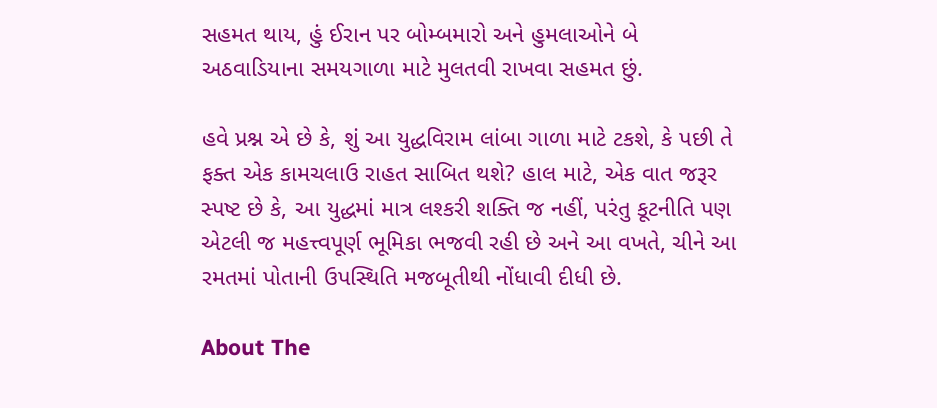સહમત થાય, હું ઈરાન પર બોમ્બમારો અને હુમલાઓને બે અઠવાડિયાના સમયગાળા માટે મુલતવી રાખવા સહમત છું.

હવે પ્રશ્ન એ છે કે, શું આ યુદ્ધવિરામ લાંબા ગાળા માટે ટકશે, કે પછી તે ફક્ત એક કામચલાઉ રાહત સાબિત થશે? હાલ માટે, એક વાત જરૂર સ્પષ્ટ છે કે, આ યુદ્ધમાં માત્ર લશ્કરી શક્તિ જ નહીં, પરંતુ કૂટનીતિ પણ એટલી જ મહત્ત્વપૂર્ણ ભૂમિકા ભજવી રહી છે અને આ વખતે, ચીને આ રમતમાં પોતાની ઉપસ્થિતિ મજબૂતીથી નોંધાવી દીધી છે.

About The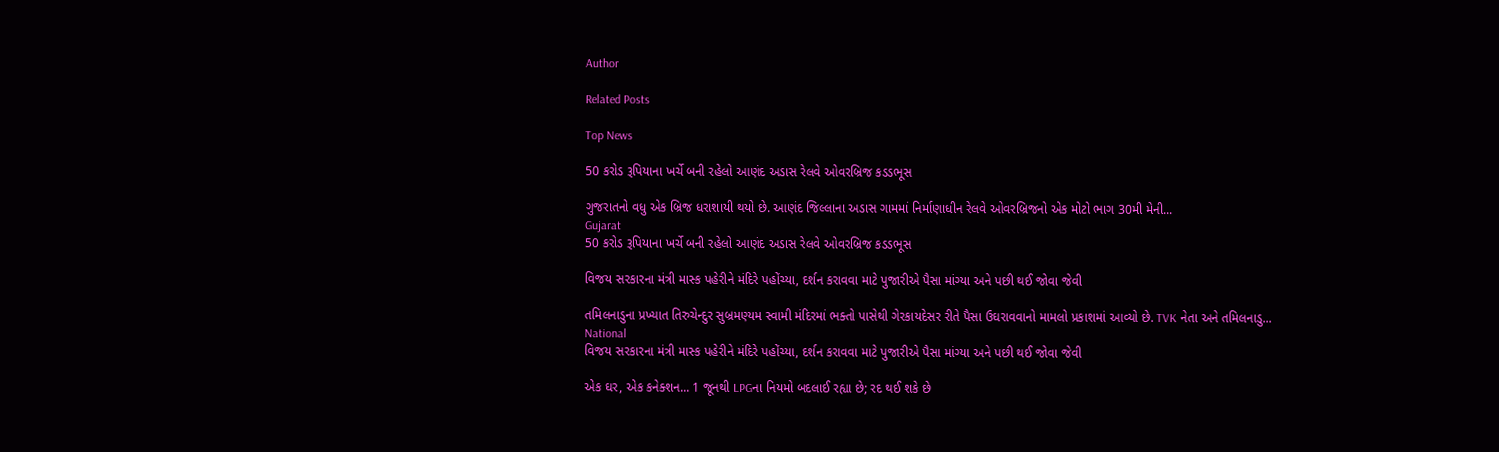Author

Related Posts

Top News

50 કરોડ રૂપિયાના ખર્ચે બની રહેલો આણંદ અડાસ રેલવે ઓવરબ્રિજ કડડભૂસ

ગુજરાતનો વધુ એક બ્રિજ ધરાશાયી થયો છે. આણંદ જિલ્લાના અડાસ ગામમાં નિર્માણાધીન રેલવે ઓવરબ્રિજનો એક મોટો ભાગ 30મી મેની...
Gujarat
50 કરોડ રૂપિયાના ખર્ચે બની રહેલો આણંદ અડાસ રેલવે ઓવરબ્રિજ કડડભૂસ

વિજય સરકારના મંત્રી માસ્ક પહેરીને મંદિરે પહોંચ્યા, દર્શન કરાવવા માટે પુજારીએ પૈસા માંગ્યા અને પછી થઈ જોવા જેવી

તમિલનાડુના પ્રખ્યાત તિરુચેન્દુર સુબ્રમણ્યમ સ્વામી મંદિરમાં ભક્તો પાસેથી ગેરકાયદેસર રીતે પૈસા ઉઘરાવવાનો મામલો પ્રકાશમાં આવ્યો છે. TVK નેતા અને તમિલનાડુ...
National
વિજય સરકારના મંત્રી માસ્ક પહેરીને મંદિરે પહોંચ્યા, દર્શન કરાવવા માટે પુજારીએ પૈસા માંગ્યા અને પછી થઈ જોવા જેવી

એક ઘર, એક કનેક્શન... 1 જૂનથી LPGના નિયમો બદલાઈ રહ્યા છે; રદ થઈ શકે છે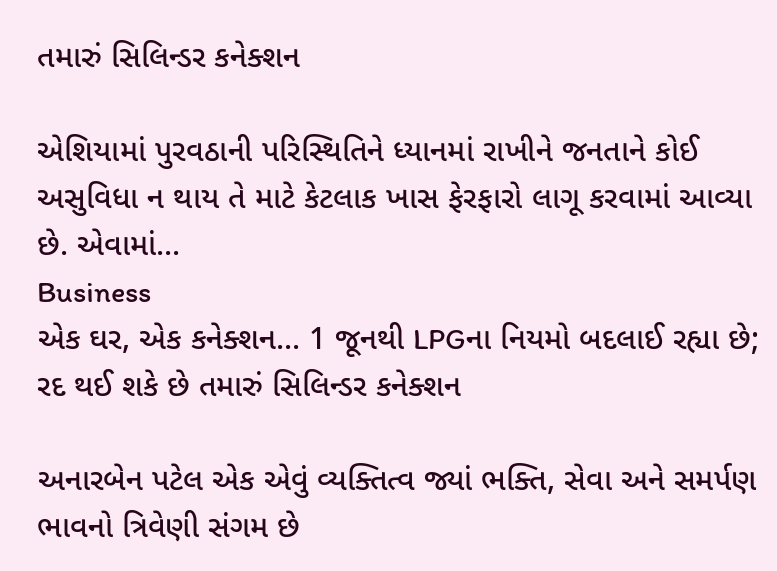તમારું સિલિન્ડર કનેક્શન

એશિયામાં પુરવઠાની પરિસ્થિતિને ધ્યાનમાં રાખીને જનતાને કોઈ અસુવિધા ન થાય તે માટે કેટલાક ખાસ ફેરફારો લાગૂ કરવામાં આવ્યા છે. એવામાં...
Business
એક ઘર, એક કનેક્શન... 1 જૂનથી LPGના નિયમો બદલાઈ રહ્યા છે; રદ થઈ શકે છે તમારું સિલિન્ડર કનેક્શન

અનારબેન પટેલ એક એવું વ્યક્તિત્વ જ્યાં ભક્તિ, સેવા અને સમર્પણ ભાવનો ત્રિવેણી સંગમ છે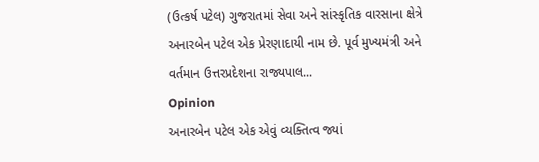(ઉત્કર્ષ પટેલ) ગુજરાતમાં સેવા અને સાંસ્કૃતિક વારસાના ક્ષેત્રે અનારબેન પટેલ એક પ્રેરણાદાયી નામ છે. પૂર્વ મુખ્યમંત્રી અને વર્તમાન ઉત્તરપ્રદેશના રાજ્યપાલ...
Opinion
અનારબેન પટેલ એક એવું વ્યક્તિત્વ જ્યાં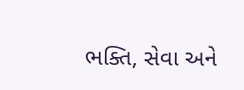ભક્તિ, સેવા અને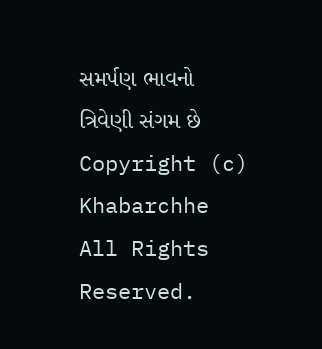સમર્પણ ભાવનો ત્રિવેણી સંગમ છે
Copyright (c) Khabarchhe All Rights Reserved.